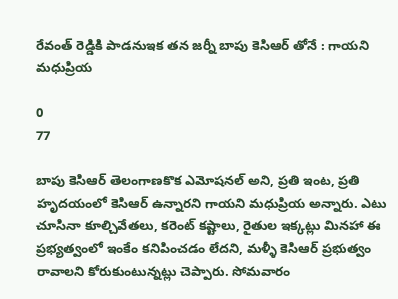రేవంత్ రెడ్డికి పాడనుఇక తన జర్నీ బాపు కెసిఆర్ తోనే : గాయని మధుప్రియ

0
77

బాపు కెసిఆర్ తెలంగాణకొక ఎమోషనల్ అని, ప్రతి ఇంట, ప్రతి హృదయంలో కెసిఆర్ ఉన్నారని గాయని మధుప్రియ అన్నారు. ఎటు చూసినా కూల్చివేతలు, కరెంట్ కష్టాలు, రైతుల ఇక్కట్లు మినహా ఈ ప్రభ్యత్వంలో ఇంకేం కనిపించడం లేదని, మళ్ళీ కెసిఆర్ ప్రభుత్వం రావాలని కోరుకుంటున్నట్లు చెప్పారు. సోమవారం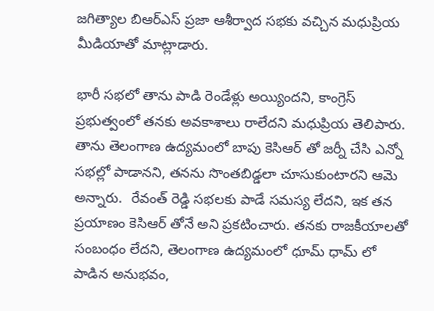జగిత్యాల బిఆర్ఎస్ ప్రజా ఆశీర్వాద సభకు వచ్చిన మధుప్రియ మీడియాతో మాట్లాడారు.

భారీ సభలో తాను పాడి రెండేళ్లు అయ్యిందని, కాంగ్రెస్ ప్రభుత్వంలో తనకు అవకాశాలు రాలేదని మధుప్రియ తెలిపారు. తాను తెలంగాణ ఉద్యమంలో బాపు కెసిఆర్ తో జర్నీ చేసి ఎన్నో సభల్లో పాడానని, తనను సొంతబిడ్డలా చూసుకుంటారని ఆమె అన్నారు.  రేవంత్ రెడ్డి సభలకు పాడే సమస్య లేదని, ఇక తన ప్రయాణం కెసిఆర్ తోనే అని ప్రకటించారు. తనకు రాజకీయాలతో సంబంధం లేదని, తెలంగాణ ఉద్యమంలో ధూమ్ ధామ్ లో పాడిన అనుభవం,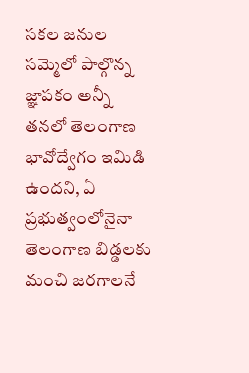సకల జనుల సమ్మెలో పాల్గొన్న జ్ఞాపకం అన్నీ తనలో తెలంగాణ భావోద్వేగం ఇమిడి ఉందని, ఏ ప్రభుత్వంలోనైనా తెలంగాణ బిడ్డలకు మంచి జరగాలనే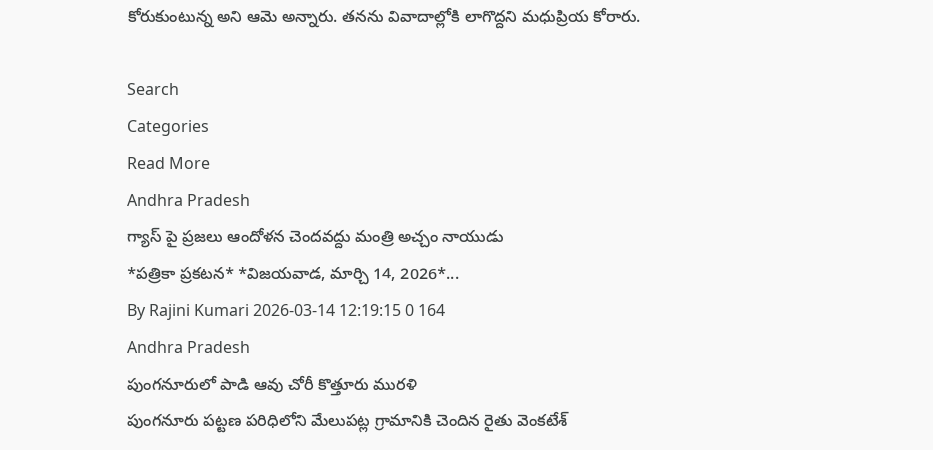కోరుకుంటున్న అని ఆమె అన్నారు. తనను వివాదాల్లోకి లాగొద్దని మధుప్రియ కోరారు.

Search
Categories
Read More
Andhra Pradesh
గ్యాస్ పై ప్రజలు ఆందోళన చెందవద్దు మంత్రి అచ్చం నాయుడు
*ప‌త్రికా ప్ర‌క‌ట‌న‌* *విజ‌య‌వాడ‌, మార్చి 14, 2026*...
By Rajini Kumari 2026-03-14 12:19:15 0 164
Andhra Pradesh
పుంగనూరులో పాడి ఆవు చోరీ కొత్తూరు మురళి
పుంగనూరు పట్టణ పరిధిలోని మేలుపట్ల గ్రామానికి చెందిన రైతు వెంకటేశ్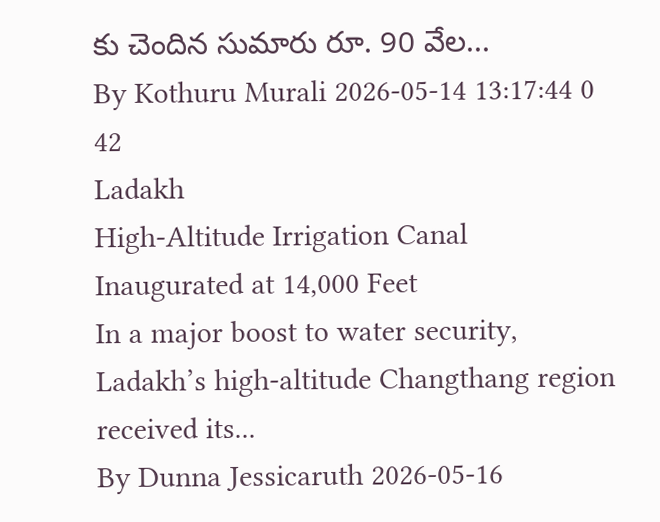కు చెందిన సుమారు రూ. 90 వేల...
By Kothuru Murali 2026-05-14 13:17:44 0 42
Ladakh
High-Altitude Irrigation Canal Inaugurated at 14,000 Feet
In a major boost to water security, Ladakh’s high-altitude Changthang region received its...
By Dunna Jessicaruth 2026-05-16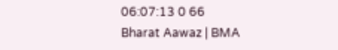06:07:13 0 66
Bharat Aawaz | BMA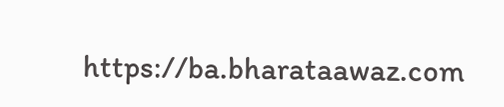https://ba.bharataawaz.com